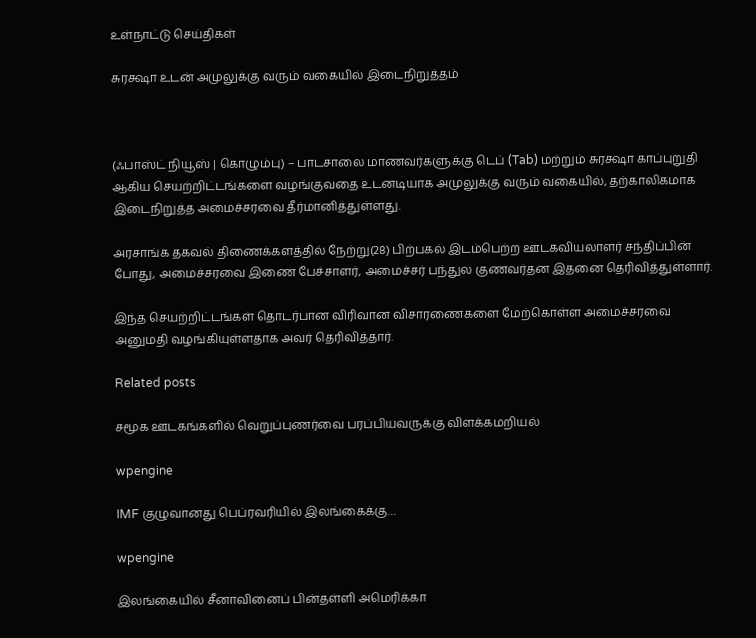உள்நாட்டு செய்திகள்

சுரக்ஷா உடன் அமுலுக்கு வரும் வகையில் இடைநிறுத்தம்



(ஃபாஸ்ட் நியூஸ் | கொழும்பு) – பாடசாலை மாணவர்களுக்கு டெப் (Tab) மற்றும் சுரக்ஷா காப்புறுதி ஆகிய செயற்றிட்டங்களை வழங்குவதை உடனடியாக அமுலுக்கு வரும் வகையில், தற்காலிகமாக இடைநிறுத்த அமைச்சரவை தீர்மானித்துள்ளது.

அரசாங்க தகவல் திணைக்களத்தில் நேற்று(28) பிற்பகல் இடம்பெற்ற ஊடகவியலாளர் சந்திப்பின் போது, அமைச்சரவை இணை பேச்சாளர், அமைச்சர் பந்துல குணவர்தன இதனை தெரிவித்துள்ளார்.

இந்த செயற்றிட்டங்கள் தொடர்பான விரிவான விசாரணைகளை மேற்கொள்ள அமைச்சரவை அனுமதி வழங்கியுள்ளதாக அவர் தெரிவித்தார்.

Related posts

சமூக ஊடகங்களில் வெறுப்புணர்வை பரப்பியவருக்கு விளக்கமறியல்

wpengine

IMF குழுவானது பெப்ரவரியில் இலங்கைக்கு…

wpengine

இலங்கையில் சீனாவினைப் பின்தள்ளி அமெரிக்கா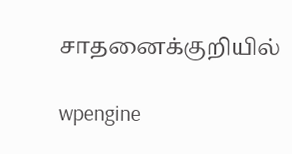சாதனைக்குறியில்

wpengine